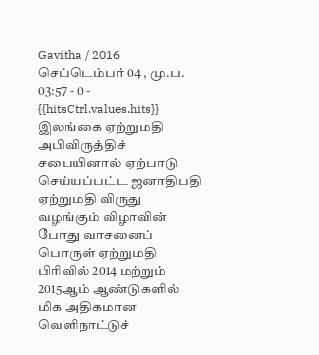Gavitha / 2016 செப்டெம்பர் 04 , மு.ப. 03:57 - 0 - {{hitsCtrl.values.hits}}
இலங்கை ஏற்றுமதி அபிவிருத்திச் சபையினால் ஏற்பாடு செய்யப்பட்ட ஜனாதிபதி ஏற்றுமதி விருது வழங்கும் விழாவின் போது வாசனைப் பொருள் ஏற்றுமதி பிரிவில் 2014 மற்றும் 2015ஆம் ஆண்டுகளில் மிக அதிகமான வெளிநாட்டுச்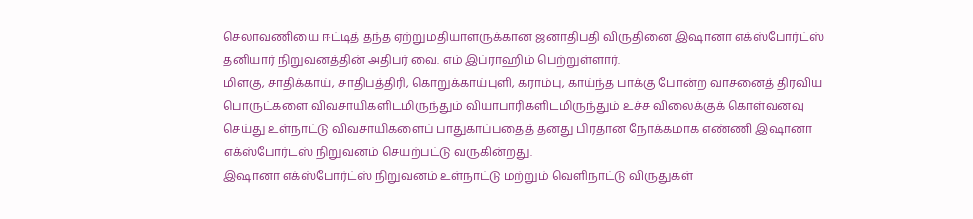செலாவணியை ஈட்டித் தந்த ஏற்றுமதியாளருக்கான ஜனாதிபதி விருதினை இஷானா எக்ஸ்போர்ட்ஸ் தனியார் நிறுவனத்தின் அதிபர் வை. எம் இப்ராஹிம் பெற்றுள்ளார்.
மிளகு, சாதிக்காய், சாதிபத்திரி, கொறுக்காய்புளி, கராம்பு, காய்ந்த பாக்கு போன்ற வாசனைத் திரவிய பொருட்களை விவசாயிகளிடமிருந்தும் வியாபாரிகளிடமிருந்தும் உச்ச விலைக்குக் கொள்வனவு செய்து உள்நாட்டு விவசாயிகளைப் பாதுகாப்பதைத் தனது பிரதான நோக்கமாக எண்ணி இஷானா எக்ஸ்போர்டஸ் நிறுவனம் செயற்பட்டு வருகின்றது.
இஷானா எக்ஸ்போர்ட்ஸ் நிறுவனம் உள்நாட்டு மற்றும் வெளிநாட்டு விருதுகள்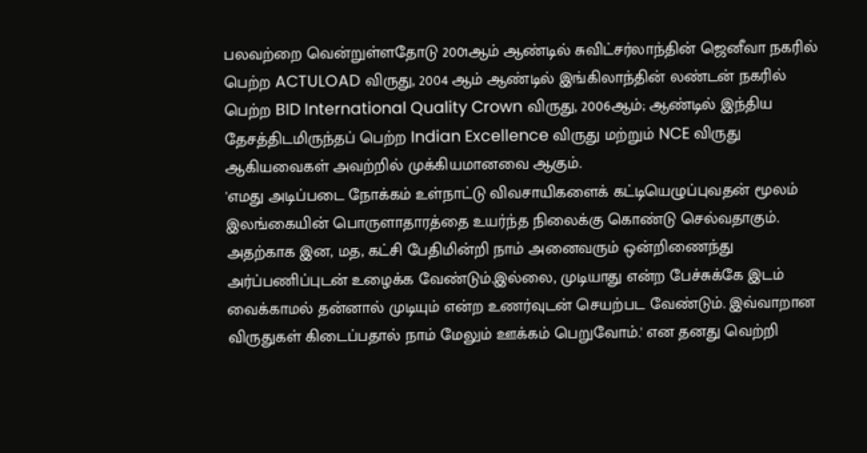பலவற்றை வென்றுள்ளதோடு 2001ஆம் ஆண்டில் சுவிட்சர்லாந்தின் ஜெனீவா நகரில் பெற்ற ACTULOAD விருது, 2004 ஆம் ஆண்டில் இங்கிலாந்தின் லண்டன் நகரில் பெற்ற BID International Quality Crown விருது, 2006ஆம்; ஆண்டில் இந்திய தேசத்திடமிருந்தப் பெற்ற Indian Excellence விருது மற்றும் NCE விருது ஆகியவைகள் அவற்றில் முக்கியமானவை ஆகும்.
'எமது அடிப்படை நோக்கம் உள்நாட்டு விவசாயிகளைக் கட்டியெழுப்புவதன் மூலம் இலங்கையின் பொருளாதாரத்தை உயர்ந்த நிலைக்கு கொண்டு செல்வதாகும். அதற்காக இன, மத, கட்சி பேதிமின்றி நாம் அனைவரும் ஒன்றிணைந்து அர்ப்பணிப்புடன் உழைக்க வேண்டும்.இல்லை, முடியாது என்ற பேச்சுக்கே இடம் வைக்காமல் தன்னால் முடியும் என்ற உணர்வுடன் செயற்பட வேண்டும். இவ்வாறான விருதுகள் கிடைப்பதால் நாம் மேலும் ஊக்கம் பெறுவோம்.' என தனது வெற்றி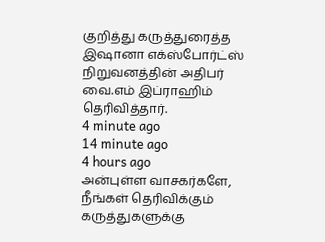குறித்து கருத்துரைத்த இஷானா எக்ஸ்போர்ட்ஸ் நிறுவனத்தின் அதிபர் வை.எம் இப்ராஹிம் தெரிவித்தார்.
4 minute ago
14 minute ago
4 hours ago
அன்புள்ள வாசகர்களே,
நீங்கள் தெரிவிக்கும் கருத்துகளுக்கு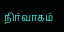நிர்வாகம்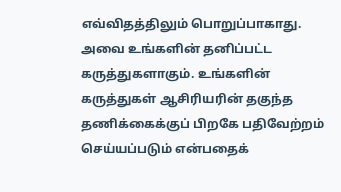எவ்விதத்திலும் பொறுப்பாகாது. அவை உங்களின் தனிப்பட்ட கருத்துகளாகும். உங்களின் கருத்துகள் ஆசிரியரின் தகுந்த தணிக்கைக்குப் பிறகே பதிவேற்றம் செய்யப்படும் என்பதைக்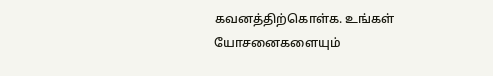கவனத்திற்கொள்க. உங்கள் யோசனைகளையும்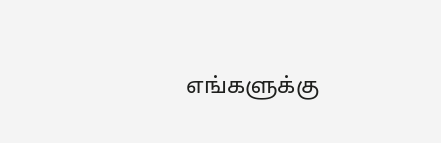எங்களுக்கு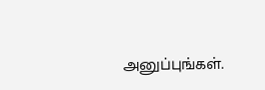அனுப்புங்கள்.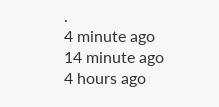.
4 minute ago
14 minute ago
4 hours ago